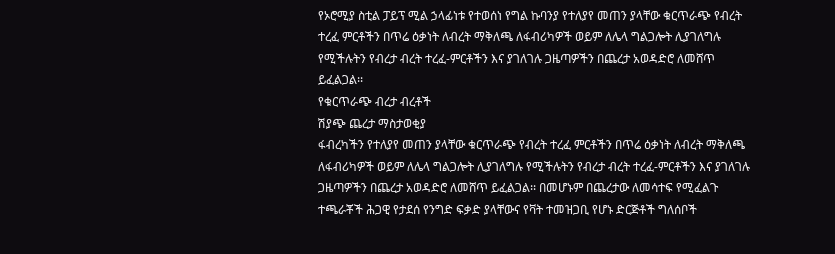የኦሮሚያ ስቲል ፓይፕ ሚል ኃላፊነቱ የተወሰነ የግል ኩባንያ የተለያየ መጠን ያላቸው ቁርጥራጭ የብረት ተረፈ ምርቶችን በጥሬ ዕቃነት ለብረት ማቅለጫ ለፋብሪካዎች ወይም ለሌላ ግልጋሎት ሊያገለግሉ የሚችሉትን የብረታ ብረት ተረፈ-ምርቶችን እና ያገለገሉ ጋዜጣዎችን በጨረታ አወዳድሮ ለመሸጥ ይፈልጋል፡፡
የቁርጥራጭ ብረታ ብረቶች
ሽያጭ ጨረታ ማስታወቂያ
ፋብረካችን የተለያየ መጠን ያላቸው ቁርጥራጭ የብረት ተረፈ ምርቶችን በጥሬ ዕቃነት ለብረት ማቅለጫ ለፋብሪካዎች ወይም ለሌላ ግልጋሎት ሊያገለግሉ የሚችሉትን የብረታ ብረት ተረፈ-ምርቶችን እና ያገለገሉ ጋዜጣዎችን በጨረታ አወዳድሮ ለመሸጥ ይፈልጋል፡፡ በመሆኑም በጨረታው ለመሳተፍ የሚፈልጉ ተጫራቾች ሕጋዊ የታደሰ የንግድ ፍቃድ ያላቸውና የቫት ተመዝጋቢ የሆኑ ድርጅቶች ግለሰቦች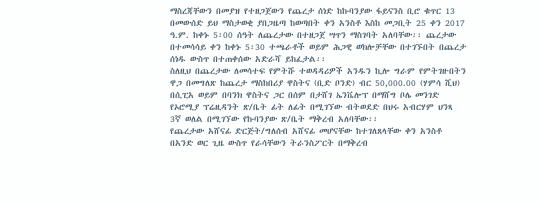ማስረጃቸውን በመያዝ የተዘጋጀውን የጨረታ ሰነድ ከኩባንያው ፋይናንስ ቢሮ ቁጥር 13 በመውሰድ ይህ ማስታወቂ ያበጋዜጣ ከወጣበት ቀን አንስቶ እስከ መጋቢት 25 ቀን 2017 ዓ.ም. ከቀኑ 5፡00 ሰዓት ለጨረታው በተዘጋጀ ሣጥን ማስገባት አለባቸው፡፡ ጨረታው በተመሳሳይ ቀን ከቀኑ 5፡30 ተጫራቶች ወይም ሕጋዊ ወክሎቻቸው በተገኙበት በጨረታ ሰነዱ ውስጥ በተጠቀሰው አድራሻ ይከፈታል፡፡
ስለዚህ በጨረታው ለመሳተፍ የምትሹ ተወዳዳሪዎች አንዱን ኪሎ ግራም የምትገዙበትን ዋጋ በመግለጽ ከጨረታ ማስከበሪያ ዋስትና (ቢድ ቦንድ) ብር 50,000.00 (ሃምሳ ሺህ) በሲፒአ ወይም በባንክ ዋስትና ጋር በሰም በታሸገ ኤንቬሎፕ በማሸግ ቦሌ መንገድ የኦሮሚያ ፕሬዚዳንት ጽ/ቤት ፊት ለፊት በሚገኘው ብትወደድ በህሩ አብርሃም ህንጻ 3ኛ ወለል በሚገኘው የኩባንያው ጽ/ቤት ማቅረብ አለባቸው፡፡
የጨረታው አሸናፊ ድርጅት/ግለሰብ አሸናፊ መሆናቸው ከተገለጸላቸው ቀን አንስቶ በአንድ ወር ጊዜ ውስጥ የራሳቸውን ትራንስፖርት በማቅረብ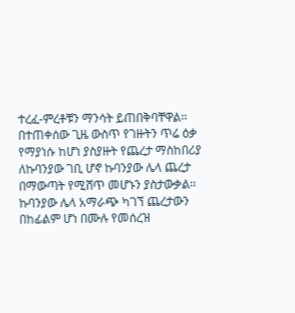ተረፈ-ምረቶቹን ማንሳት ይጠበቅባቸዋል፡፡ በተጠቀሰው ጊዜ ውስጥ የገዙትን ጥሬ ዕቃ የማያነሱ ከሆነ ያስያዙት የጨረታ ማስከበሪያ ለኩባንያው ገቢ ሆኖ ኩባንያው ሌላ ጨረታ በማውጣት የሚሸጥ መሆኑን ያስታውቃል፡፡
ኩባንያው ሌላ አማራጭ ካገኘ ጨረታውን በከፊልም ሆነ በሙሉ የመሰረዝ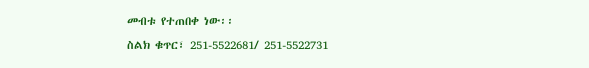መብቱ የተጠበቀ ነው፡፡
ስልክ ቁጥር፣ 251-5522681/ 251-5522731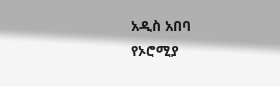አዲስ አበባ
የኦሮሚያ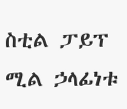ስቲል ፓይፕ ሚል ኃላፊነቱ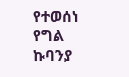የተወሰነ የግል ኩባንያ